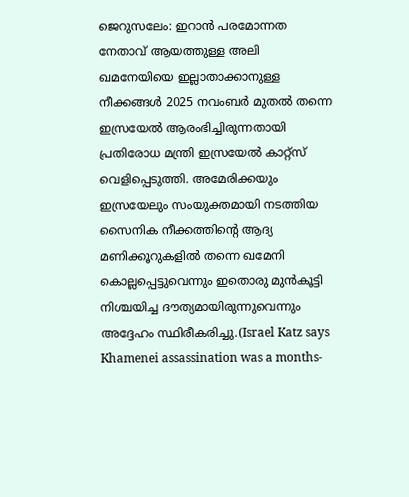ജെറുസലേം: ഇറാൻ പരമോന്നത നേതാവ് ആയത്തുള്ള അലി ഖമനേയിയെ ഇല്ലാതാക്കാനുള്ള നീക്കങ്ങൾ 2025 നവംബർ മുതൽ തന്നെ ഇസ്രയേൽ ആരംഭിച്ചിരുന്നതായി പ്രതിരോധ മന്ത്രി ഇസ്രയേൽ കാറ്റ്സ് വെളിപ്പെടുത്തി. അമേരിക്കയും ഇസ്രയേലും സംയുക്തമായി നടത്തിയ സൈനിക നീക്കത്തിന്റെ ആദ്യ മണിക്കൂറുകളിൽ തന്നെ ഖമേനി കൊല്ലപ്പെട്ടുവെന്നും ഇതൊരു മുൻകൂട്ടി നിശ്ചയിച്ച ദൗത്യമായിരുന്നുവെന്നും അദ്ദേഹം സ്ഥിരീകരിച്ചു.(Israel Katz says Khamenei assassination was a months-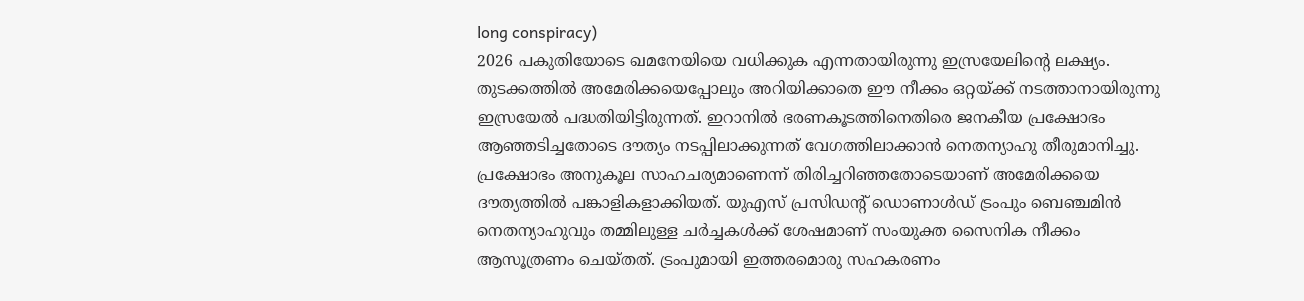long conspiracy)
2026 പകുതിയോടെ ഖമനേയിയെ വധിക്കുക എന്നതായിരുന്നു ഇസ്രയേലിന്റെ ലക്ഷ്യം. തുടക്കത്തിൽ അമേരിക്കയെപ്പോലും അറിയിക്കാതെ ഈ നീക്കം ഒറ്റയ്ക്ക് നടത്താനായിരുന്നു ഇസ്രയേൽ പദ്ധതിയിട്ടിരുന്നത്. ഇറാനിൽ ഭരണകൂടത്തിനെതിരെ ജനകീയ പ്രക്ഷോഭം ആഞ്ഞടിച്ചതോടെ ദൗത്യം നടപ്പിലാക്കുന്നത് വേഗത്തിലാക്കാൻ നെതന്യാഹു തീരുമാനിച്ചു.
പ്രക്ഷോഭം അനുകൂല സാഹചര്യമാണെന്ന് തിരിച്ചറിഞ്ഞതോടെയാണ് അമേരിക്കയെ ദൗത്യത്തിൽ പങ്കാളികളാക്കിയത്. യുഎസ് പ്രസിഡന്റ് ഡൊണാൾഡ് ട്രംപും ബെഞ്ചമിൻ നെതന്യാഹുവും തമ്മിലുള്ള ചർച്ചകൾക്ക് ശേഷമാണ് സംയുക്ത സൈനിക നീക്കം ആസൂത്രണം ചെയ്തത്. ട്രംപുമായി ഇത്തരമൊരു സഹകരണം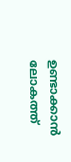ഉണ്ടാക്കാൻ ലോകത്ത്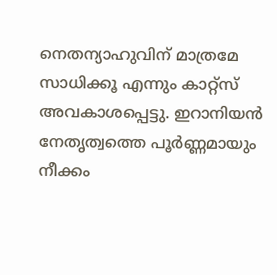നെതന്യാഹുവിന് മാത്രമേ സാധിക്കൂ എന്നും കാറ്റ്സ് അവകാശപ്പെട്ടു. ഇറാനിയൻ നേതൃത്വത്തെ പൂർണ്ണമായും നീക്കം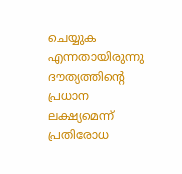ചെയ്യുക എന്നതായിരുന്നു ദൗത്യത്തിന്റെ പ്രധാന ലക്ഷ്യമെന്ന് പ്രതിരോധ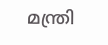മന്ത്രി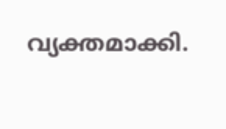വ്യക്തമാക്കി.